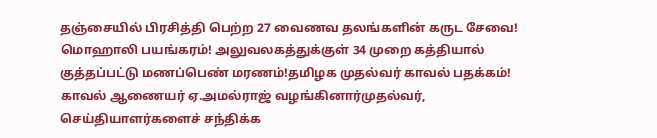தஞ்சையில் பிரசித்தி பெற்ற 27 வைணவ தலங்களின் கருட சேவை! மொஹாலி பயங்கரம்! அலுவலகத்துக்குள் 34 முறை கத்தியால் குத்தப்பட்டு மணப்பெண் மரணம்!தமிழக முதல்வர் காவல் பதக்கம்! காவல் ஆணையர் ஏ.அமல்ராஜ் வழங்கினார்முதல்வர், செய்தியாளர்களைச் சந்திக்க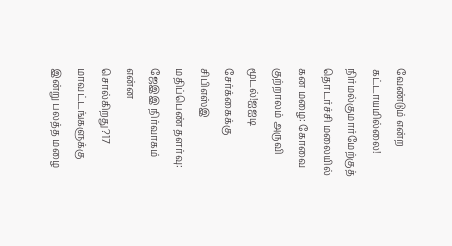வேண்டும் என்ற கட்டாயமில்லை! நிர்மல்குமார்மேற்குத் தொடர்ச்சி மலையில் கன மழை: கோவை குற்றாலம் அருவி மூடல்!ஐஐடி சேர்க்கைக்கு சிபிஎஸ்இ மதிப்பெண் தளர்வு: ஜேஇஇ நிர்வாகம் என்ன சொல்கிறது?17 மாவட்டங்களுக்கு இன்று பலத்த மழை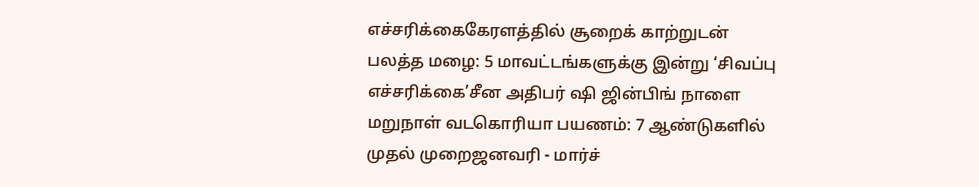எச்சரிக்கைகேரளத்தில் சூறைக் காற்றுடன் பலத்த மழை: 5 மாவட்டங்களுக்கு இன்று ‘சிவப்பு எச்சரிக்கை’சீன அதிபர் ஷி ஜின்பிங் நாளை மறுநாள் வடகொரியா பயணம்: 7 ஆண்டுகளில் முதல் முறைஜனவரி - மார்ச்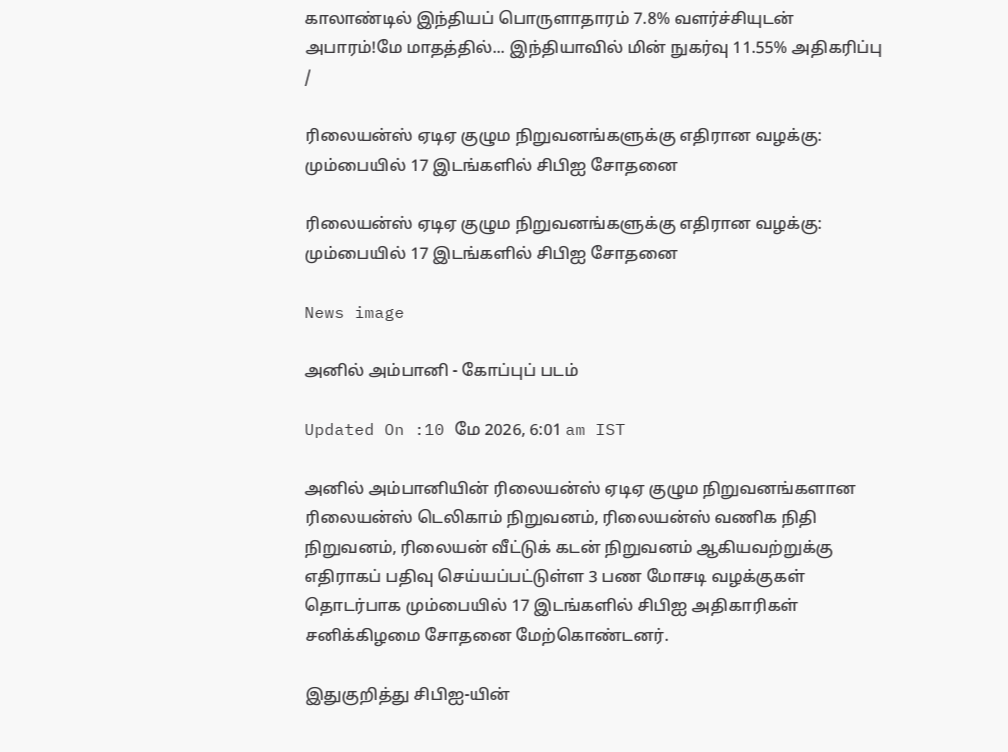காலாண்டில் இந்தியப் பொருளாதாரம் 7.8% வளர்ச்சியுடன் அபாரம்!மே மாதத்தில்... இந்தியாவில் மின் நுகர்வு 11.55% அதிகரிப்பு
/

ரிலையன்ஸ் ஏடிஏ குழும நிறுவனங்களுக்கு எதிரான வழக்கு: மும்பையில் 17 இடங்களில் சிபிஐ சோதனை

ரிலையன்ஸ் ஏடிஏ குழும நிறுவனங்களுக்கு எதிரான வழக்கு: மும்பையில் 17 இடங்களில் சிபிஐ சோதனை

News image

அனில் அம்பானி - கோப்புப் படம்

Updated On :10 மே 2026, 6:01 am IST

அனில் அம்பானியின் ரிலையன்ஸ் ஏடிஏ குழும நிறுவனங்களான ரிலையன்ஸ் டெலிகாம் நிறுவனம், ரிலையன்ஸ் வணிக நிதி நிறுவனம், ரிலையன் வீட்டுக் கடன் நிறுவனம் ஆகியவற்றுக்கு எதிராகப் பதிவு செய்யப்பட்டுள்ள 3 பண மோசடி வழக்குகள் தொடர்பாக மும்பையில் 17 இடங்களில் சிபிஐ அதிகாரிகள் சனிக்கிழமை சோதனை மேற்கொண்டனர்.

இதுகுறித்து சிபிஐ-யின்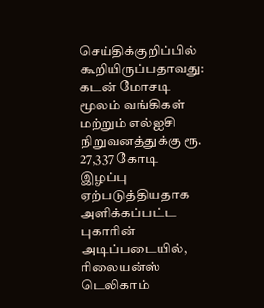செய்திக்குறிப்பில் கூறியிருப்பதாவது: கடன் மோசடி மூலம் வங்கிகள் மற்றும் எல்ஐசி நிறுவனத்துக்கு ரூ. 27,337 கோடி இழப்பு ஏற்படுத்தியதாக அளிக்கப்பட்ட புகாரின் அடிப்படையில், ரிலையன்ஸ் டெலிகாம்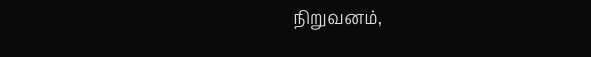நிறுவனம்,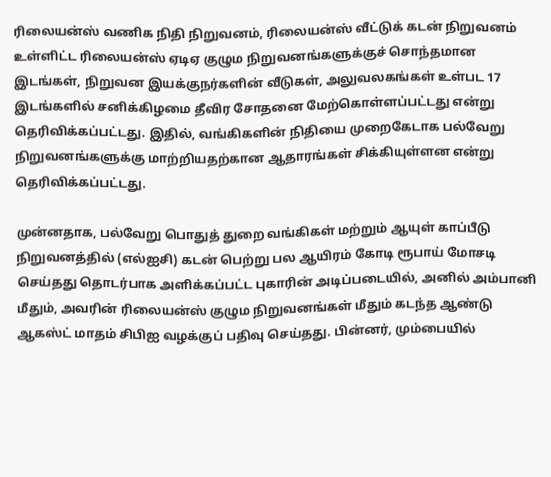ரிலையன்ஸ் வணிக நிதி நிறுவனம், ரிலையன்ஸ் வீட்டுக் கடன் நிறுவனம் உள்ளிட்ட ரிலையன்ஸ் ஏடிஏ குழும நிறுவனங்களுக்குச் சொந்தமான இடங்கள், நிறுவன இயக்குநர்களின் வீடுகள், அலுவலகங்கள் உள்பட 17 இடங்களில் சனிக்கிழமை தீவிர சோதனை மேற்கொள்ளப்பட்டது என்று தெரிவிக்கப்பட்டது. இதில், வங்கிகளின் நிதியை முறைகேடாக பல்வேறு நிறுவனங்களுக்கு மாற்றியதற்கான ஆதாரங்கள் சிக்கியுள்ளன என்று தெரிவிக்கப்பட்டது.

முன்னதாக, பல்வேறு பொதுத் துறை வங்கிகள் மற்றும் ஆயுள் காப்பீடு நிறுவனத்தில் (எல்ஐசி) கடன் பெற்று பல ஆயிரம் கோடி ரூபாய் மோசடி செய்தது தொடர்பாக அளிக்கப்பட்ட புகாரின் அடிப்படையில், அனில் அம்பானி மீதும், அவரின் ரிலையன்ஸ் குழும நிறுவனங்கள் மீதும் கடந்த ஆண்டு ஆகஸ்ட் மாதம் சிபிஐ வழக்குப் பதிவு செய்தது. பின்னர், மும்பையில்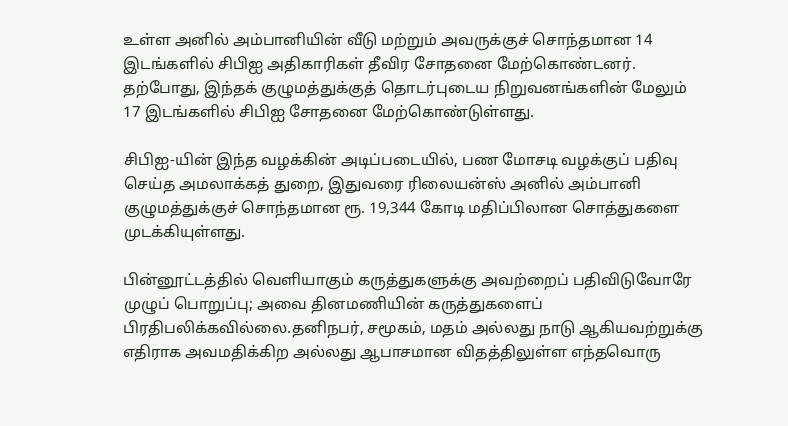உள்ள அனில் அம்பானியின் வீடு மற்றும் அவருக்குச் சொந்தமான 14 இடங்களில் சிபிஐ அதிகாரிகள் தீவிர சோதனை மேற்கொண்டனர். தற்போது, இந்தக் குழுமத்துக்குத் தொடர்புடைய நிறுவனங்களின் மேலும் 17 இடங்களில் சிபிஐ சோதனை மேற்கொண்டுள்ளது.

சிபிஐ-யின் இந்த வழக்கின் அடிப்படையில், பண மோசடி வழக்குப் பதிவு செய்த அமலாக்கத் துறை, இதுவரை ரிலையன்ஸ் அனில் அம்பானி குழுமத்துக்குச் சொந்தமான ரூ. 19,344 கோடி மதிப்பிலான சொத்துகளை முடக்கியுள்ளது.

பின்னூட்டத்தில் வெளியாகும் கருத்துகளுக்கு அவற்றைப் பதிவிடுவோரே முழுப் பொறுப்பு; அவை தினமணியின் கருத்துகளைப் பிரதிபலிக்கவில்லை.தனிநபர், சமூகம், மதம் அல்லது நாடு ஆகியவற்றுக்கு எதிராக அவமதிக்கிற அல்லது ஆபாசமான விதத்திலுள்ள எந்தவொரு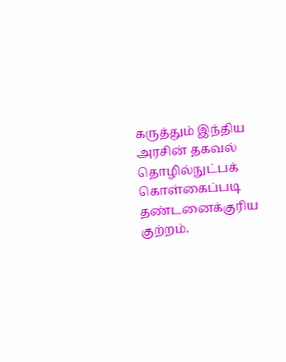கருத்தும் இந்திய அரசின் தகவல் தொழில்நுட்பக் கொள்கைப்படி தண்டனைக்குரிய குற்றம்.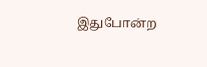இதுபோன்ற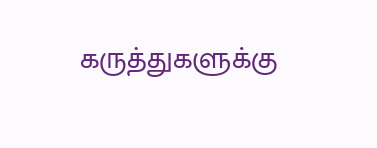கருத்துகளுக்கு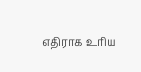எதிராக உரிய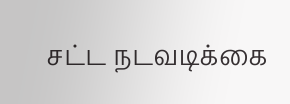சட்ட நடவடிக்கை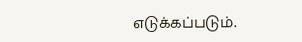எடுக்கப்படும்.